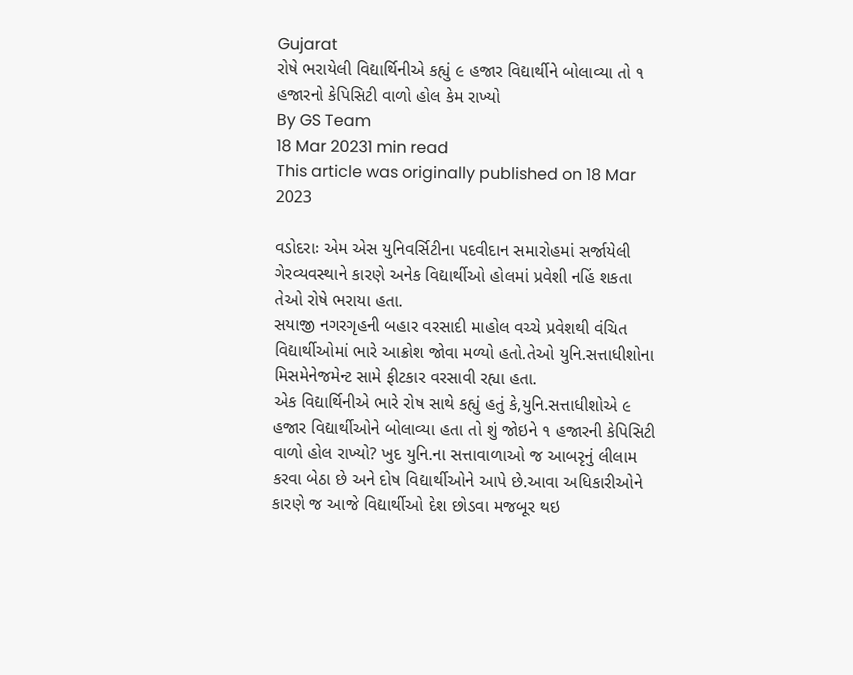Gujarat
રોષે ભરાયેલી વિદ્યાર્થિનીએ કહ્યું ૯ હજાર વિદ્યાર્થીને બોલાવ્યા તો ૧ હજારનો કેપિસિટી વાળો હોલ કેમ રાખ્યો
By GS Team
18 Mar 20231 min read
This article was originally published on 18 Mar 2023

વડોદરાઃ એમ એસ યુનિવર્સિટીના પદવીદાન સમારોહમાં સર્જાયેલી ગેરવ્યવસ્થાને કારણે અનેક વિદ્યાર્થીઓ હોલમાં પ્રવેશી નહિં શકતા તેઓ રોષે ભરાયા હતા.
સયાજી નગરગૃહની બહાર વરસાદી માહોલ વચ્ચે પ્રવેશથી વંચિત વિદ્યાર્થીઓમાં ભારે આક્રોશ જોવા મળ્યો હતો.તેઓ યુનિ.સત્તાધીશોના મિસમેનેજમેન્ટ સામે ફીટકાર વરસાવી રહ્યા હતા.
એક વિદ્યાર્થિનીએ ભારે રોષ સાથે કહ્યું હતું કે,યુનિ.સત્તાધીશોએ ૯ હજાર વિદ્યાર્થીઓને બોલાવ્યા હતા તો શું જોઇને ૧ હજારની કેપિસિટી વાળો હોલ રાખ્યો? ખુદ યુનિ.ના સત્તાવાળાઓ જ આબરૃનું લીલામ કરવા બેઠા છે અને દોષ વિદ્યાર્થીઓને આપે છે.આવા અધિકારીઓને કારણે જ આજે વિદ્યાર્થીઓ દેશ છોડવા મજબૂર થઇ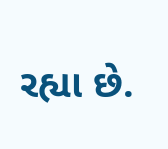રહ્યા છે.